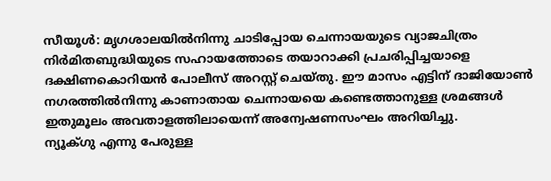സീയൂൾ: മൃഗശാലയിൽനിന്നു ചാടിപ്പോയ ചെന്നായയുടെ വ്യാജചിത്രം നിർമിതബുദ്ധിയുടെ സഹായത്തോടെ തയാറാക്കി പ്രചരിപ്പിച്ചയാളെ ദക്ഷിണകൊറിയൻ പോലീസ് അറസ്റ്റ് ചെയ്തു. ഈ മാസം എട്ടിന് ദാജിയോൺ നഗരത്തിൽനിന്നു കാണാതായ ചെന്നായയെ കണ്ടെത്താനുള്ള ശ്രമങ്ങൾ ഇതുമൂലം അവതാളത്തിലായെന്ന് അന്വേഷണസംഘം അറിയിച്ചു.
ന്യൂക്ഗു എന്നു പേരുള്ള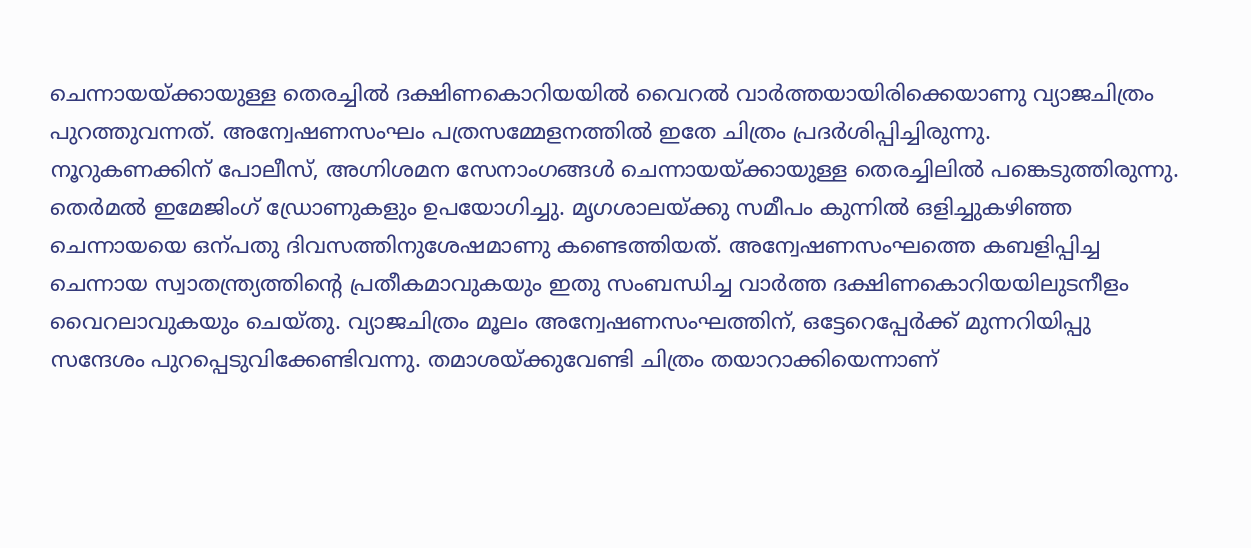ചെന്നായയ്ക്കായുള്ള തെരച്ചിൽ ദക്ഷിണകൊറിയയിൽ വൈറൽ വാർത്തയായിരിക്കെയാണു വ്യാജചിത്രം പുറത്തുവന്നത്. അന്വേഷണസംഘം പത്രസമ്മേളനത്തിൽ ഇതേ ചിത്രം പ്രദർശിപ്പിച്ചിരുന്നു.
നൂറുകണക്കിന് പോലീസ്, അഗ്നിശമന സേനാംഗങ്ങൾ ചെന്നായയ്ക്കായുള്ള തെരച്ചിലിൽ പങ്കെടുത്തിരുന്നു. തെർമൽ ഇമേജിംഗ് ഡ്രോണുകളും ഉപയോഗിച്ചു. മൃഗശാലയ്ക്കു സമീപം കുന്നിൽ ഒളിച്ചുകഴിഞ്ഞ ചെന്നായയെ ഒന്പതു ദിവസത്തിനുശേഷമാണു കണ്ടെത്തിയത്. അന്വേഷണസംഘത്തെ കബളിപ്പിച്ച ചെന്നായ സ്വാതന്ത്ര്യത്തിന്റെ പ്രതീകമാവുകയും ഇതു സംബന്ധിച്ച വാർത്ത ദക്ഷിണകൊറിയയിലുടനീളം വൈറലാവുകയും ചെയ്തു. വ്യാജചിത്രം മൂലം അന്വേഷണസംഘത്തിന്, ഒട്ടേറെപ്പേർക്ക് മുന്നറിയിപ്പു സന്ദേശം പുറപ്പെടുവിക്കേണ്ടിവന്നു. തമാശയ്ക്കുവേണ്ടി ചിത്രം തയാറാക്കിയെന്നാണ്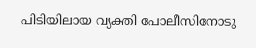പിടിയിലായ വ്യക്തി പോലീസിനോടു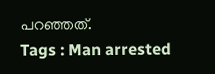പറഞ്ഞത്.
Tags : Man arrested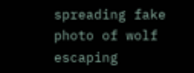spreading fake photo of wolf escaping